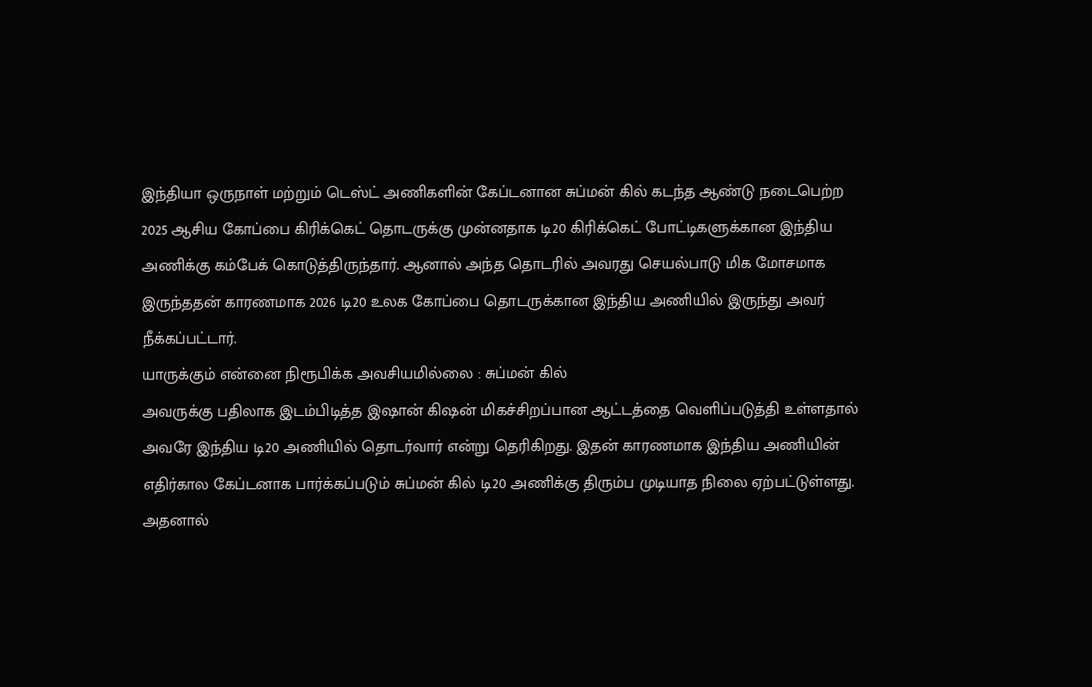இந்தியா ஒருநாள் மற்றும் டெஸ்ட் அணிகளின் கேப்டனான சுப்மன் கில் கடந்த ஆண்டு நடைபெற்ற 2025 ஆசிய கோப்பை கிரிக்கெட் தொடருக்கு முன்னதாக டி20 கிரிக்கெட் போட்டிகளுக்கான இந்திய அணிக்கு கம்பேக் கொடுத்திருந்தார். ஆனால் அந்த தொடரில் அவரது செயல்பாடு மிக மோசமாக இருந்ததன் காரணமாக 2026 டி20 உலக கோப்பை தொடருக்கான இந்திய அணியில் இருந்து அவர் நீக்கப்பட்டார்.
யாருக்கும் என்னை நிரூபிக்க அவசியமில்லை : சுப்மன் கில்
அவருக்கு பதிலாக இடம்பிடித்த இஷான் கிஷன் மிகச்சிறப்பான ஆட்டத்தை வெளிப்படுத்தி உள்ளதால் அவரே இந்திய டி20 அணியில் தொடர்வார் என்று தெரிகிறது. இதன் காரணமாக இந்திய அணியின் எதிர்கால கேப்டனாக பார்க்கப்படும் சுப்மன் கில் டி20 அணிக்கு திரும்ப முடியாத நிலை ஏற்பட்டுள்ளது.
அதனால்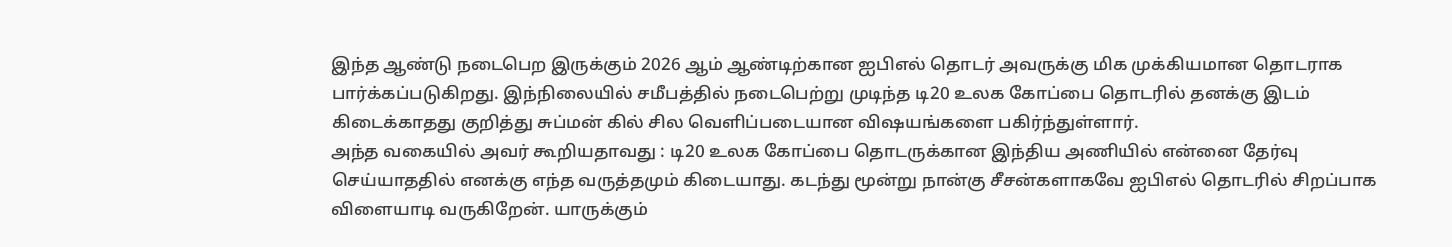இந்த ஆண்டு நடைபெற இருக்கும் 2026 ஆம் ஆண்டிற்கான ஐபிஎல் தொடர் அவருக்கு மிக முக்கியமான தொடராக பார்க்கப்படுகிறது. இந்நிலையில் சமீபத்தில் நடைபெற்று முடிந்த டி20 உலக கோப்பை தொடரில் தனக்கு இடம் கிடைக்காதது குறித்து சுப்மன் கில் சில வெளிப்படையான விஷயங்களை பகிர்ந்துள்ளார்.
அந்த வகையில் அவர் கூறியதாவது : டி20 உலக கோப்பை தொடருக்கான இந்திய அணியில் என்னை தேர்வு செய்யாததில் எனக்கு எந்த வருத்தமும் கிடையாது. கடந்து மூன்று நான்கு சீசன்களாகவே ஐபிஎல் தொடரில் சிறப்பாக விளையாடி வருகிறேன். யாருக்கும்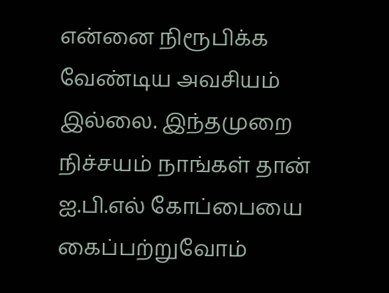என்னை நிரூபிக்க வேண்டிய அவசியம் இல்லை. இந்தமுறை நிச்சயம் நாங்கள் தான் ஐ.பி.எல் கோப்பையை கைப்பற்றுவோம்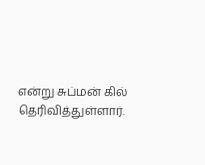என்று சுப்மன் கில் தெரிவித்துள்ளார்.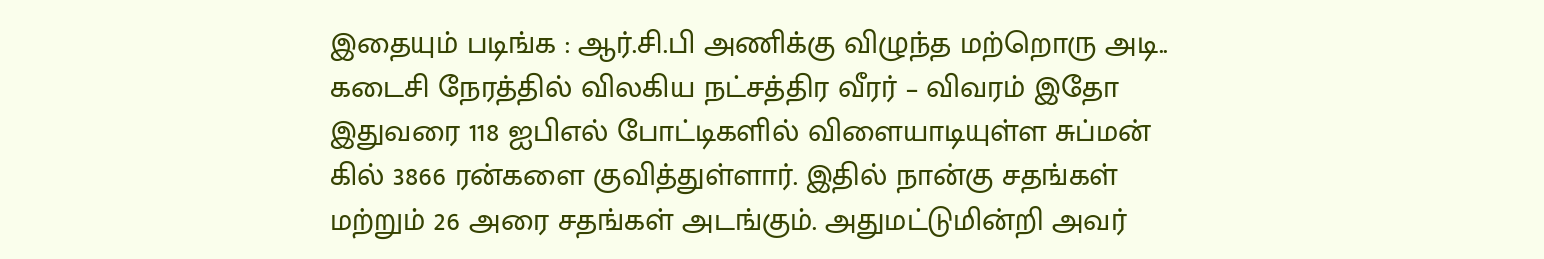இதையும் படிங்க : ஆர்.சி.பி அணிக்கு விழுந்த மற்றொரு அடி.. கடைசி நேரத்தில் விலகிய நட்சத்திர வீரர் – விவரம் இதோ
இதுவரை 118 ஐபிஎல் போட்டிகளில் விளையாடியுள்ள சுப்மன் கில் 3866 ரன்களை குவித்துள்ளார். இதில் நான்கு சதங்கள் மற்றும் 26 அரை சதங்கள் அடங்கும். அதுமட்டுமின்றி அவர்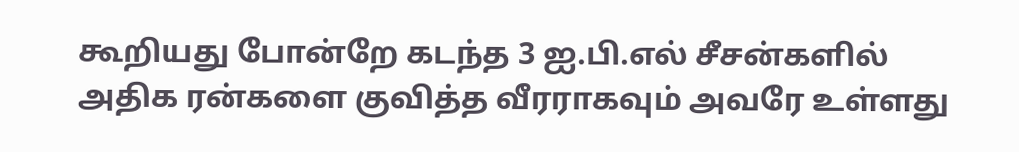கூறியது போன்றே கடந்த 3 ஐ.பி.எல் சீசன்களில் அதிக ரன்களை குவித்த வீரராகவும் அவரே உள்ளது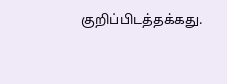குறிப்பிடத்தக்கது.